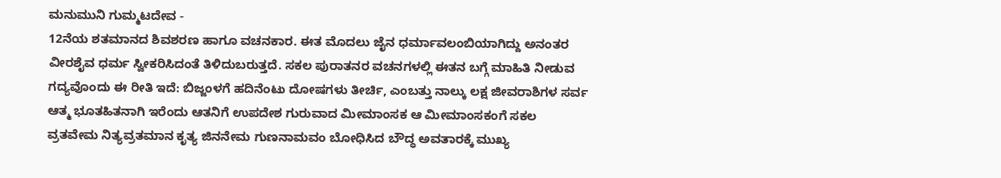ಮನುಮುನಿ ಗುಮ್ಮಟದೇವ -
12ನೆಯ ಶತಮಾನದ ಶಿವಶರಣ ಹಾಗೂ ವಚನಕಾರ. ಈತ ಮೊದಲು ಜೈನ ಧರ್ಮಾವಲಂಬಿಯಾಗಿದ್ದು ಅನಂತರ ವೀರಶೈವ ಧರ್ಮ ಸ್ವೀಕರಿಸಿದಂತೆ ತಿಳಿದುಬರುತ್ತದೆ. ಸಕಲ ಪುರಾತನರ ವಚನಗಳಲ್ಲಿ ಈತನ ಬಗ್ಗೆ ಮಾಹಿತಿ ನೀಡುವ ಗದ್ಯವೊಂದು ಈ ರೀತಿ ಇದೆ: ಬಿಜ್ಜಂಳಗೆ ಹದಿನೆಂಟು ದೋಷಗಳು ತೀರ್ಚಿ, ಎಂಬತ್ತು ನಾಲ್ಕು ಲಕ್ಷ ಜೀವರಾಶಿಗಳ ಸರ್ವ ಆತ್ಮ ಭೂತಹಿತನಾಗಿ ಇರೆಂದು ಆತನಿಗೆ ಉಪದೇಶ ಗುರುವಾದ ಮೀಮಾಂಸಕ ಆ ಮೀಮಾಂಸಕಂಗೆ ಸಕಲ ವ್ರತವೇಮ ನಿತ್ಯವ್ರತಮಾನ ಕೃತ್ಯ ಜಿನನೇಮ ಗುಣನಾಮವಂ ಬೋಧಿಸಿದ ಬೌದ್ಧ ಅವತಾರಕ್ಕೆ ಮುಖ್ಯ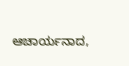ಆಚಾರ್ಯನಾದ,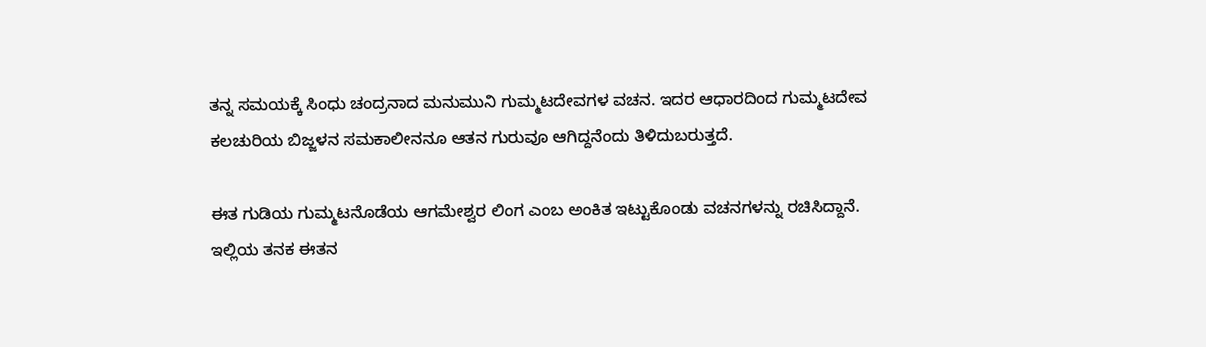ತನ್ನ ಸಮಯಕ್ಕೆ ಸಿಂಧು ಚಂದ್ರನಾದ ಮನುಮುನಿ ಗುಮ್ಮಟದೇವಗಳ ವಚನ. ಇದರ ಆಧಾರದಿಂದ ಗುಮ್ಮಟದೇವ ಕಲಚುರಿಯ ಬಿಜ್ಜಳನ ಸಮಕಾಲೀನನೂ ಆತನ ಗುರುವೂ ಆಗಿದ್ದನೆಂದು ತಿಳಿದುಬರುತ್ತದೆ.

ಈತ ಗುಡಿಯ ಗುಮ್ಮಟನೊಡೆಯ ಆಗಮೇಶ್ವರ ಲಿಂಗ ಎಂಬ ಅಂಕಿತ ಇಟ್ಟುಕೊಂಡು ವಚನಗಳನ್ನು ರಚಿಸಿದ್ದಾನೆ. ಇಲ್ಲಿಯ ತನಕ ಈತನ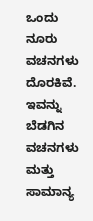ಒಂದು ನೂರು ವಚನಗಳು ದೊರಕಿವೆ. ಇವನ್ನು ಬೆಡಗಿನ ವಚನಗಳು ಮತ್ತು ಸಾಮಾನ್ಯ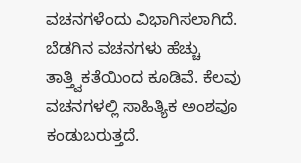ವಚನಗಳೆಂದು ವಿಭಾಗಿಸಲಾಗಿದೆ. ಬೆಡಗಿನ ವಚನಗಳು ಹೆಚ್ಚು ತಾತ್ತ್ವಿಕತೆಯಿಂದ ಕೂಡಿವೆ. ಕೆಲವು ವಚನಗಳಲ್ಲಿ ಸಾಹಿತ್ಯಿಕ ಅಂಶವೂ ಕಂಡುಬರುತ್ತದೆ.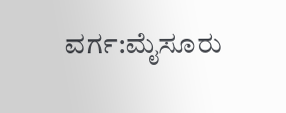ವರ್ಗ:ಮೈಸೂರು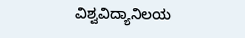ವಿಶ್ವವಿದ್ಯಾನಿಲಯ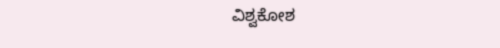ವಿಶ್ವಕೋಶ